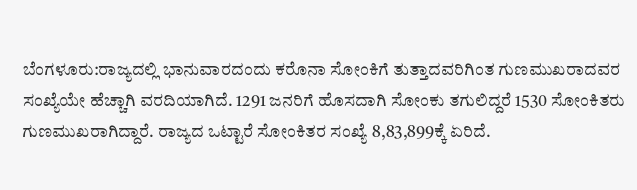ಬೆಂಗಳೂರು:ರಾಜ್ಯದಲ್ಲಿ ಭಾನುವಾರದಂದು ಕರೊನಾ ಸೋಂಕಿಗೆ ತುತ್ತಾದವರಿಗಿಂತ ಗುಣಮುಖರಾದವರ ಸಂಖ್ಯೆಯೇ ಹೆಚ್ಚಾಗಿ ವರದಿಯಾಗಿದೆ. 1291 ಜನರಿಗೆ ಹೊಸದಾಗಿ ಸೋಂಕು ತಗುಲಿದ್ದರೆ 1530 ಸೋಂಕಿತರು ಗುಣಮುಖರಾಗಿದ್ದಾರೆ. ರಾಜ್ಯದ ಒಟ್ಟಾರೆ ಸೋಂಕಿತರ ಸಂಖ್ಯೆ 8,83,899ಕ್ಕೆ ಏರಿದೆ.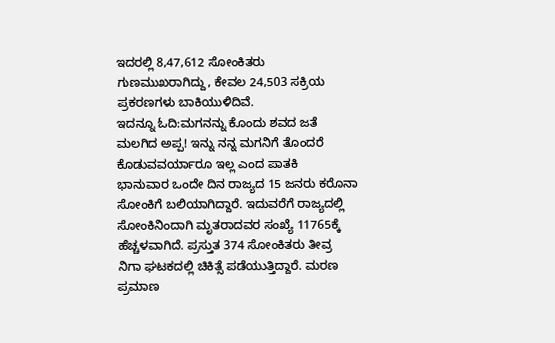ಇದರಲ್ಲಿ 8,47,612 ಸೋಂಕಿತರು ಗುಣಮುಖರಾಗಿದ್ದು, ಕೇವಲ 24,503 ಸಕ್ರಿಯ ಪ್ರಕರಣಗಳು ಬಾಕಿಯುಳಿದಿವೆ.
ಇದನ್ನೂ ಓದಿ:ಮಗನನ್ನು ಕೊಂದು ಶವದ ಜತೆ ಮಲಗಿದ ಅಪ್ಪ! ಇನ್ನು ನನ್ನ ಮಗನಿಗೆ ತೊಂದರೆ ಕೊಡುವವರ್ಯಾರೂ ಇಲ್ಲ ಎಂದ ಪಾತಕಿ
ಭಾನುವಾರ ಒಂದೇ ದಿನ ರಾಜ್ಯದ 15 ಜನರು ಕರೊನಾ ಸೋಂಕಿಗೆ ಬಲಿಯಾಗಿದ್ದಾರೆ. ಇದುವರೆಗೆ ರಾಜ್ಯದಲ್ಲಿ ಸೋಂಕಿನಿಂದಾಗಿ ಮೃತರಾದವರ ಸಂಖ್ಯೆ 11765ಕ್ಕೆ ಹೆಚ್ಚಳವಾಗಿದೆ. ಪ್ರಸ್ತುತ 374 ಸೋಂಕಿತರು ತೀವ್ರ ನಿಗಾ ಘಟಕದಲ್ಲಿ ಚಿಕಿತ್ಸೆ ಪಡೆಯುತ್ತಿದ್ದಾರೆ. ಮರಣ ಪ್ರಮಾಣ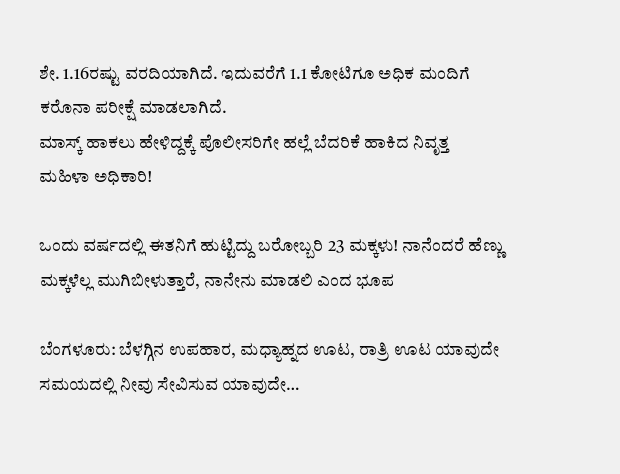ಶೇ. 1.16ರಷ್ಟು ವರದಿಯಾಗಿದೆ. ಇದುವರೆಗೆ 1.1 ಕೋಟಿಗೂ ಅಧಿಕ ಮಂದಿಗೆ ಕರೊನಾ ಪರೀಕ್ಷೆ ಮಾಡಲಾಗಿದೆ.
ಮಾಸ್ಕ್ ಹಾಕಲು ಹೇಳಿದ್ದಕ್ಕೆ ಪೊಲೀಸರಿಗೇ ಹಲ್ಲೆ ಬೆದರಿಕೆ ಹಾಕಿದ ನಿವೃತ್ತ ಮಹಿಳಾ ಅಧಿಕಾರಿ!

ಒಂದು ವರ್ಷದಲ್ಲಿ ಈತನಿಗೆ ಹುಟ್ಟಿದ್ದು ಬರೋಬ್ಬರಿ 23 ಮಕ್ಕಳು! ನಾನೆಂದರೆ ಹೆಣ್ಣು ಮಕ್ಕಳೆಲ್ಲ ಮುಗಿಬೀಳುತ್ತಾರೆ, ನಾನೇನು ಮಾಡಲಿ ಎಂದ ಭೂಪ

ಬೆಂಗಳೂರು: ಬೆಳಗ್ಗಿನ ಉಪಹಾರ, ಮಧ್ಯಾಹ್ನದ ಊಟ, ರಾತ್ರಿ ಊಟ ಯಾವುದೇ ಸಮಯದಲ್ಲಿ ನೀವು ಸೇವಿಸುವ ಯಾವುದೇ…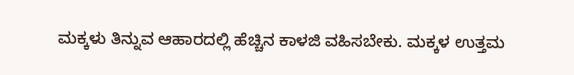ಮಕ್ಕಳು ತಿನ್ನುವ ಆಹಾರದಲ್ಲಿ ಹೆಚ್ಚಿನ ಕಾಳಜಿ ವಹಿಸಬೇಕು. ಮಕ್ಕಳ ಉತ್ತಮ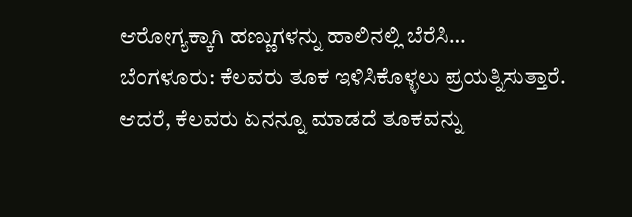ಆರೋಗ್ಯಕ್ಕಾಗಿ ಹಣ್ಣುಗಳನ್ನು ಹಾಲಿನಲ್ಲಿ ಬೆರೆಸಿ…
ಬೆಂಗಳೂರು: ಕೆಲವರು ತೂಕ ಇಳಿಸಿಕೊಳ್ಳಲು ಪ್ರಯತ್ನಿಸುತ್ತಾರೆ. ಆದರೆ, ಕೆಲವರು ಏನನ್ನೂ ಮಾಡದೆ ತೂಕವನ್ನು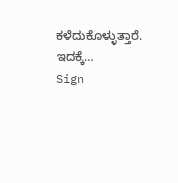ಕಳೆದುಕೊಳ್ಳುತ್ತಾರೆ. ಇದಕ್ಕೆ…
Sign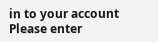in to your account
Please enter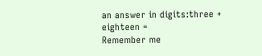an answer in digits:three + eighteen =
Remember me